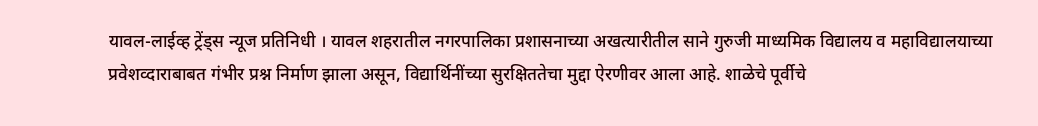यावल-लाईव्ह ट्रेंड्स न्यूज प्रतिनिधी । यावल शहरातील नगरपालिका प्रशासनाच्या अखत्यारीतील साने गुरुजी माध्यमिक विद्यालय व महाविद्यालयाच्या प्रवेशव्दाराबाबत गंभीर प्रश्न निर्माण झाला असून, विद्यार्थिनींच्या सुरक्षिततेचा मुद्दा ऐरणीवर आला आहे. शाळेचे पूर्वीचे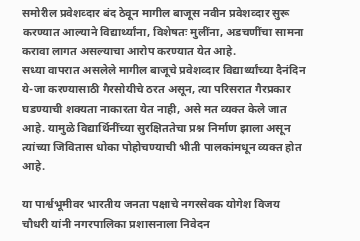समोरील प्रवेशव्दार बंद ठेवून मागील बाजूस नवीन प्रवेशव्दार सुरू करण्यात आल्याने विद्यार्थ्यांना, विशेषतः मुलींना, अडचणींचा सामना करावा लागत असल्याचा आरोप करण्यात येत आहे.
सध्या वापरात असलेले मागील बाजूचे प्रवेशव्दार विद्यार्थ्यांच्या दैनंदिन ये-जा करण्यासाठी गैरसोयीचे ठरत असून, त्या परिसरात गैरप्रकार घडण्याची शक्यता नाकारता येत नाही, असे मत व्यक्त केले जात आहे. यामुळे विद्यार्थिनींच्या सुरक्षिततेचा प्रश्न निर्माण झाला असून त्यांच्या जिवितास धोका पोहोचण्याची भीती पालकांमधून व्यक्त होत आहे.

या पार्श्वभूमीवर भारतीय जनता पक्षाचे नगरसेवक योगेश विजय चौधरी यांनी नगरपालिका प्रशासनाला निवेदन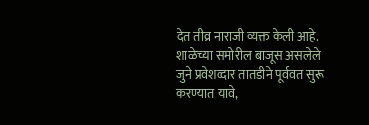देत तीव्र नाराजी व्यक्त केली आहे. शाळेच्या समोरील बाजूस असलेले जुने प्रवेशव्दार तातडीने पूर्ववत सुरू करण्यात यावे,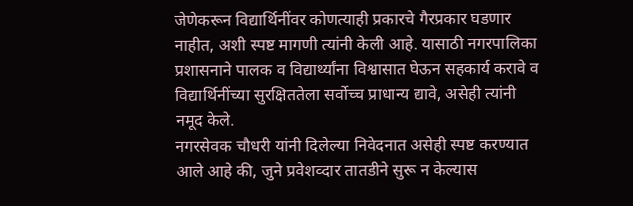जेणेकरून विद्यार्थिनींवर कोणत्याही प्रकारचे गैरप्रकार घडणार नाहीत, अशी स्पष्ट मागणी त्यांनी केली आहे. यासाठी नगरपालिका प्रशासनाने पालक व विद्यार्थ्यांना विश्वासात घेऊन सहकार्य करावे व विद्यार्थिनींच्या सुरक्षिततेला सर्वोच्च प्राधान्य द्यावे, असेही त्यांनी नमूद केले.
नगरसेवक चौधरी यांनी दिलेल्या निवेदनात असेही स्पष्ट करण्यात आले आहे की, जुने प्रवेशव्दार तातडीने सुरू न केल्यास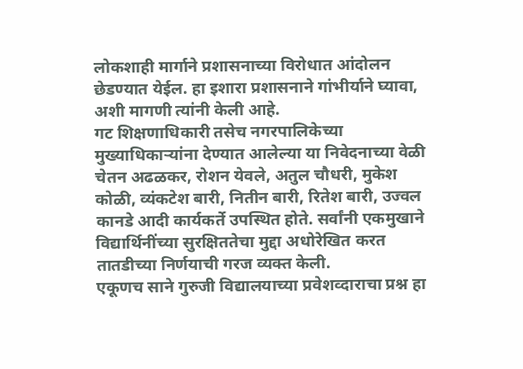लोकशाही मार्गाने प्रशासनाच्या विरोधात आंदोलन छेडण्यात येईल. हा इशारा प्रशासनाने गांभीर्याने घ्यावा, अशी मागणी त्यांनी केली आहे.
गट शिक्षणाधिकारी तसेच नगरपालिकेच्या मुख्याधिकाऱ्यांना देण्यात आलेल्या या निवेदनाच्या वेळी चेतन अढळकर, रोशन येवले, अतुल चौधरी, मुकेश कोळी, व्यंकटेश बारी, नितीन बारी, रितेश बारी, उज्वल कानडे आदी कार्यकर्ते उपस्थित होते. सर्वांनी एकमुखाने विद्यार्थिनींच्या सुरक्षिततेचा मुद्दा अधोरेखित करत तातडीच्या निर्णयाची गरज व्यक्त केली.
एकूणच साने गुरुजी विद्यालयाच्या प्रवेशव्दाराचा प्रश्न हा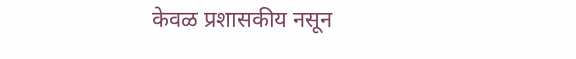केवळ प्रशासकीय नसून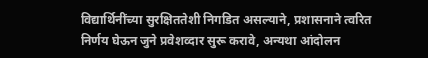विद्यार्थिनींच्या सुरक्षिततेशी निगडित असल्याने, प्रशासनाने त्वरित निर्णय घेऊन जुने प्रवेशव्दार सुरू करावे, अन्यथा आंदोलन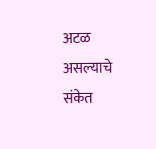अटळ असल्याचे संकेत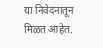या निवेदनातून मिळत आहेत.